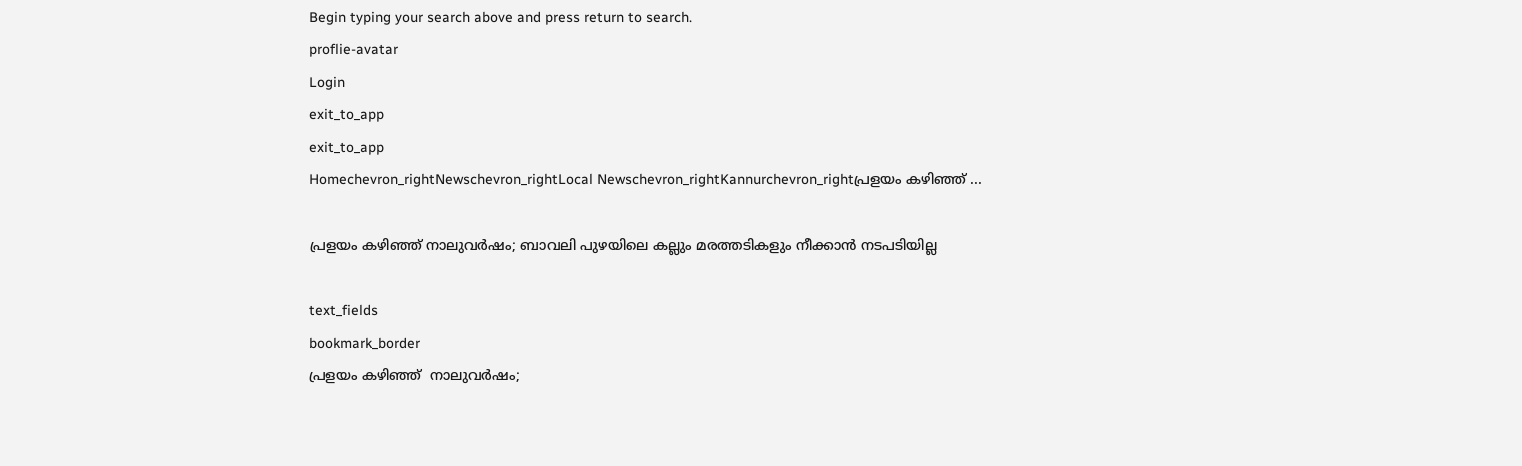Begin typing your search above and press return to search.
proflie-avatar
Login
exit_to_app
exit_to_app
Homechevron_rightNewschevron_rightLocal Newschevron_rightKannurchevron_rightപ്രളയം കഴിഞ്ഞ് ...

പ്രളയം കഴിഞ്ഞ് നാലുവർഷം; ബാവലി പുഴയിലെ കല്ലും മരത്തടികളും നീക്കാൻ നടപടിയില്ല

text_fields
bookmark_border
പ്രളയം കഴിഞ്ഞ്  നാലുവർഷം;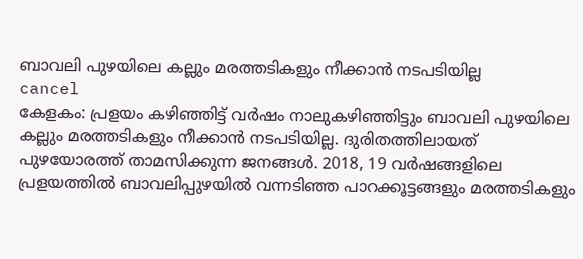ബാവലി പുഴയിലെ കല്ലും മരത്തടികളും നീക്കാൻ നടപടിയില്ല
cancel
കേളകം: പ്രളയം കഴിഞ്ഞിട്ട് വർഷം നാലുകഴിഞ്ഞിട്ടും ബാവലി പുഴയിലെ കല്ലും മരത്തടികളും നീക്കാൻ നടപടിയില്ല. ദുരിതത്തിലായത് പുഴയോരത്ത് താമസിക്കുന്ന ജനങ്ങൾ. 2018, 19 വർഷങ്ങളിലെ പ്രളയത്തിൽ ബാവലിപ്പുഴയിൽ വന്നടിഞ്ഞ പാറക്കൂട്ടങ്ങളും മരത്തടികളും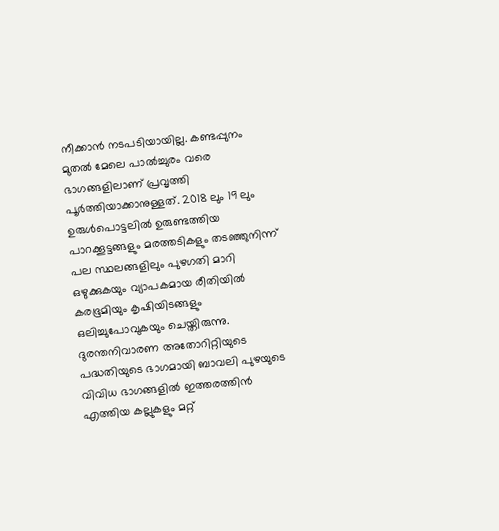നീക്കാൻ നടപടിയായില്ല. കണ്ടപ്പുനം മുതൽ മേലെ പാൽച്ചുരം വരെ ഭാഗങ്ങളിലാണ് പ്രവൃത്തി പൂർത്തിയാക്കാനുള്ളത്. 2018 ലും 19 ലും ഉരുൾപൊട്ടലിൽ ഉരുണ്ടത്തിയ പാറക്കൂട്ടങ്ങളും മരത്തടികളും തടഞ്ഞുനിന്ന് പല സ്ഥലങ്ങളിലും പുഴഗതി മാറി ഒഴുക്കുകയും വ്യാപകമായ രീതിയിൽ കരഭൂമിയും കൃഷിയിടങ്ങളും ഒലിച്ചുപോവുകയും ചെയ്തിരുന്നു. ദുരന്തനിവാരണ അതോറിറ്റിയുടെ പദ്ധതിയുടെ ഭാഗമായി ബാവലി പുഴയുടെ വിവിധ ഭാഗങ്ങളിൽ ഇത്തരത്തിൻ എത്തിയ കല്ലുകളും മറ്റ്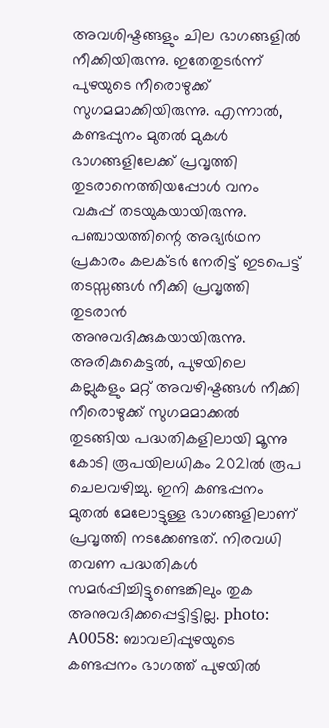അവശിഷ്ടങ്ങളും ചില ഭാഗങ്ങളിൽ നീക്കിയിരുന്നു. ഇതേതുടർന്ന് പുഴയുടെ നീരൊഴുക്ക് സുഗമമാക്കിയിരുന്നു. എന്നാൽ, കണ്ടപ്പുനം മുതൽ മുകൾ ഭാഗങ്ങളിലേക്ക് പ്രവൃത്തി തുടരാനെത്തിയപ്പോൾ വനം വകുപ്പ് തടയുകയായിരുന്നു. പഞ്ചായത്തിന്റെ അഭ്യർഥന പ്രകാരം കലക്ടർ നേരിട്ട് ഇടപെട്ട് തടസ്സങ്ങൾ നീക്കി പ്രവൃത്തി തുടരാൻ അനുവദിക്കുകയായിരുന്നു. അരികുകെട്ടൽ, പുഴയിലെ കല്ലുകളും മറ്റ് അവഴിഷ്ടങ്ങൾ നീക്കി നീരൊഴുക്ക് സുഗമമാക്കൽ തുടങ്ങിയ പദ്ധതികളിലായി മൂന്നു കോടി രൂപയിലധികം 2021ൽ രൂപ ചെലവഴിച്ചു. ഇനി കണ്ടപ്പനം മുതൽ മേലോട്ടുള്ള ഭാഗങ്ങളിലാണ് പ്രവൃത്തി നടക്കേണ്ടത്. നിരവധി തവണ പദ്ധതികൾ സമർപ്പിച്ചിട്ടുണ്ടെങ്കിലും തുക അനുവദിക്കപ്പെട്ടിട്ടില്ല. photo: A0058: ബാവലിപ്പുഴയുടെ കണ്ടപ്പനം ഭാഗത്ത് പുഴയിൽ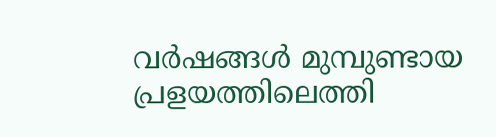വർഷങ്ങൾ മുമ്പുണ്ടായ പ്രളയത്തിലെത്തി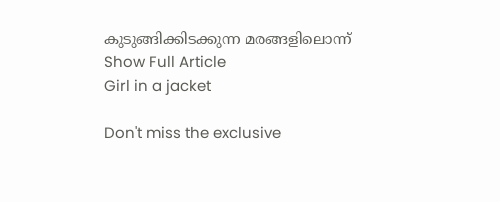കുടുങ്ങിക്കിടക്കുന്ന മരങ്ങളിലൊന്ന്
Show Full Article
Girl in a jacket

Don't miss the exclusive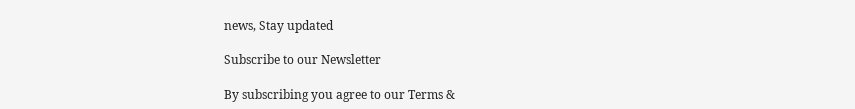news, Stay updated

Subscribe to our Newsletter

By subscribing you agree to our Terms &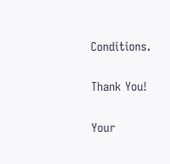Conditions.

Thank You!

Your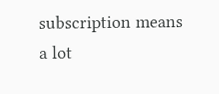subscription means a lot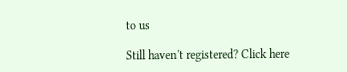to us

Still haven't registered? Click here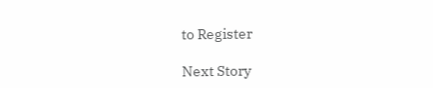to Register

Next Story